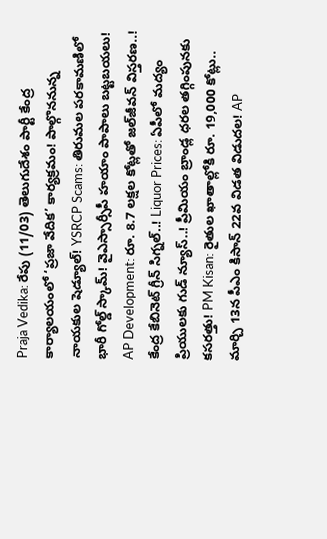Praja Vedika: రేపు (11/03) తెలుగుదేశం పార్టీ కేంద్ర కార్యాలయంలో ‘ప్రజా వేదిక’ కార్యక్రమం! పాల్గొననున్న నాయకుల షెడ్యూల్! YSRCP Scams: తిరుమల పరకామణిలో భారీ గోల్డ్ స్కామ్! వైఎస్సార్సీపీ హయాం పాపాలు బట్టబయలు! AP Development: రూ. 8.7 లక్షల కోట్లతో జల్‌జీవన్ విస్తరణ..! కేంద్ర కేబినెట్ గ్రీన్ సిగ్నల్..! Liquor Prices: ఏపీలో మద్యం ప్రియులకు గుడ్ న్యూస్..! ప్రీమియం బ్రాండ్ల ధరల తగ్గింపునకు కసరత్తు! PM Kisan: రైతుల ఖాతాల్లోకి రూ. 19,000 కోట్లు.. మార్చి 13న పీఎం కిసాన్ 22వ విడత విడుదల! AP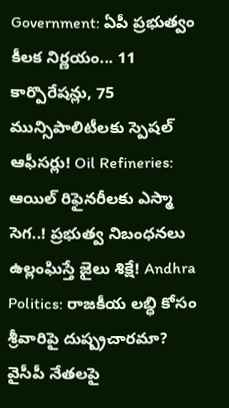Government: ఏపీ ప్రభుత్వం కీలక నిర్ణయం... 11 కార్పొరేషన్లు, 75 మున్సిపాలిటీలకు స్పెషల్ ఆఫీసర్లు! Oil Refineries: ఆయిల్ రిఫైనరీలకు ఎస్మా సెగ..! ప్రభుత్వ నిబంధనలు ఉల్లంఘిస్తే జైలు శిక్షే! Andhra Politics: రాజకీయ లబ్ధి కోసం శ్రీవారిపై దుష్ప్రచారమా? వైసీపీ నేతలపై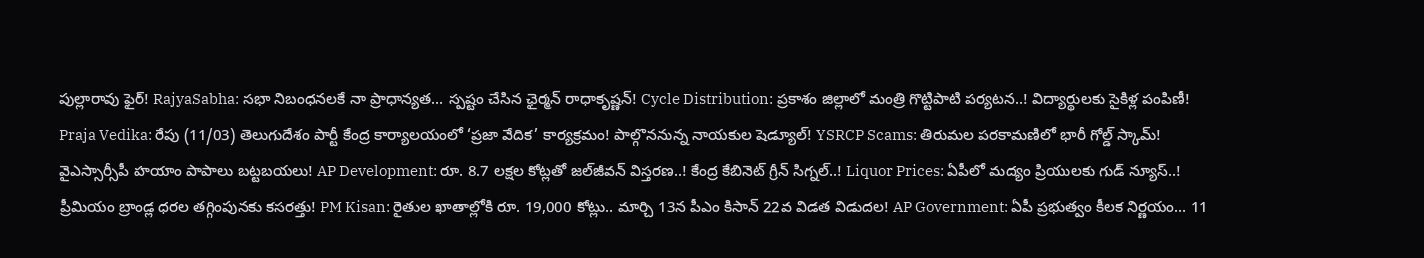పుల్లారావు ఫైర్! RajyaSabha: సభా నిబంధనలకే నా ప్రాధాన్యత... స్పష్టం చేసిన ఛైర్మన్ రాధాకృష్ణన్! Cycle Distribution: ప్రకాశం జిల్లాలో మంత్రి గొట్టిపాటి పర్యటన..! విద్యార్థులకు సైకిళ్ల పంపిణీ! Praja Vedika: రేపు (11/03) తెలుగుదేశం పార్టీ కేంద్ర కార్యాలయంలో ‘ప్రజా వేదిక’ కార్యక్రమం! పాల్గొననున్న నాయకుల షెడ్యూల్! YSRCP Scams: తిరుమల పరకామణిలో భారీ గోల్డ్ స్కామ్! వైఎస్సార్సీపీ హయాం పాపాలు బట్టబయలు! AP Development: రూ. 8.7 లక్షల కోట్లతో జల్‌జీవన్ విస్తరణ..! కేంద్ర కేబినెట్ గ్రీన్ సిగ్నల్..! Liquor Prices: ఏపీలో మద్యం ప్రియులకు గుడ్ న్యూస్..! ప్రీమియం బ్రాండ్ల ధరల తగ్గింపునకు కసరత్తు! PM Kisan: రైతుల ఖాతాల్లోకి రూ. 19,000 కోట్లు.. మార్చి 13న పీఎం కిసాన్ 22వ విడత విడుదల! AP Government: ఏపీ ప్రభుత్వం కీలక నిర్ణయం... 11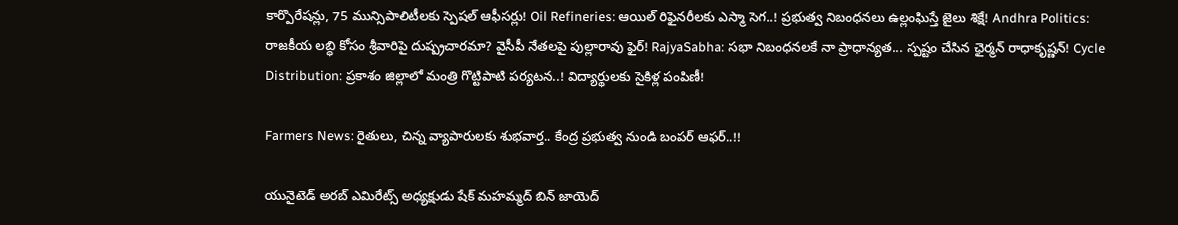కార్పొరేషన్లు, 75 మున్సిపాలిటీలకు స్పెషల్ ఆఫీసర్లు! Oil Refineries: ఆయిల్ రిఫైనరీలకు ఎస్మా సెగ..! ప్రభుత్వ నిబంధనలు ఉల్లంఘిస్తే జైలు శిక్షే! Andhra Politics: రాజకీయ లబ్ధి కోసం శ్రీవారిపై దుష్ప్రచారమా? వైసీపీ నేతలపై పుల్లారావు ఫైర్! RajyaSabha: సభా నిబంధనలకే నా ప్రాధాన్యత... స్పష్టం చేసిన ఛైర్మన్ రాధాకృష్ణన్! Cycle Distribution: ప్రకాశం జిల్లాలో మంత్రి గొట్టిపాటి పర్యటన..! విద్యార్థులకు సైకిళ్ల పంపిణీ!

Farmers News: రైతులు, చిన్న వ్యాపారులకు శుభవార్త.. కేంద్ర ప్రభుత్వ నుండి బంపర్ ఆఫర్..!!

యునైటెడ్ అరబ్ ఎమిరేట్స్ అధ్యక్షుడు షేక్ మహమ్మద్ బిన్ జాయెద్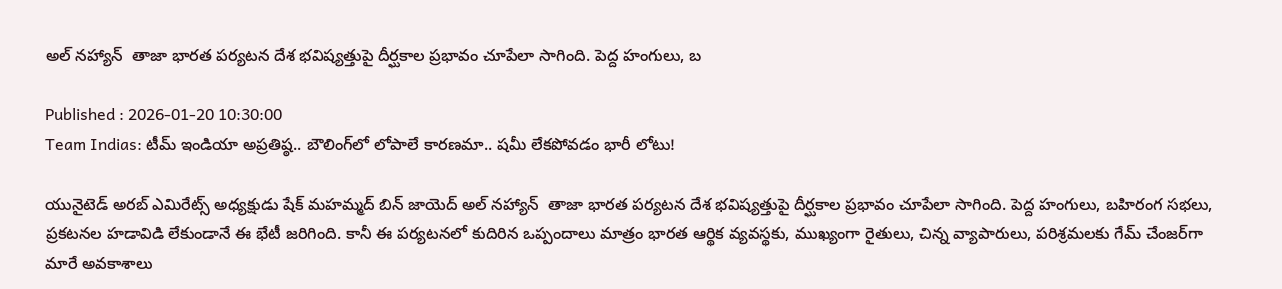అల్ నహ్యాన్  తాజా భారత పర్యటన దేశ భవిష్యత్తుపై దీర్ఘకాల ప్రభావం చూపేలా సాగింది. పెద్ద హంగులు, బ

Published : 2026-01-20 10:30:00
Team Indias: టీమ్ ఇండియా అప్రతిష్ఠ.. బౌలింగ్‌లో లోపాలే కారణమా.. షమీ లేకపోవడం భారీ లోటు!

యునైటెడ్ అరబ్ ఎమిరేట్స్ అధ్యక్షుడు షేక్ మహమ్మద్ బిన్ జాయెద్ అల్ నహ్యాన్  తాజా భారత పర్యటన దేశ భవిష్యత్తుపై దీర్ఘకాల ప్రభావం చూపేలా సాగింది. పెద్ద హంగులు, బహిరంగ సభలు, ప్రకటనల హడావిడి లేకుండానే ఈ భేటీ జరిగింది. కానీ ఈ పర్యటనలో కుదిరిన ఒప్పందాలు మాత్రం భారత ఆర్థిక వ్యవస్థకు, ముఖ్యంగా రైతులు, చిన్న వ్యాపారులు, పరిశ్రమలకు గేమ్ చేంజర్‌గా మారే అవకాశాలు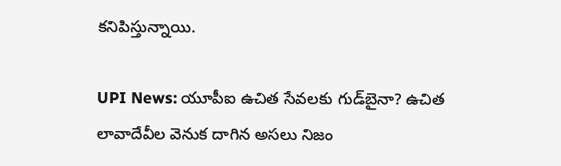కనిపిస్తున్నాయి.

UPI News: యూపీఐ ఉచిత సేవలకు గుడ్‌బైనా? ఉచిత లావాదేవీల వెనుక దాగిన అసలు నిజం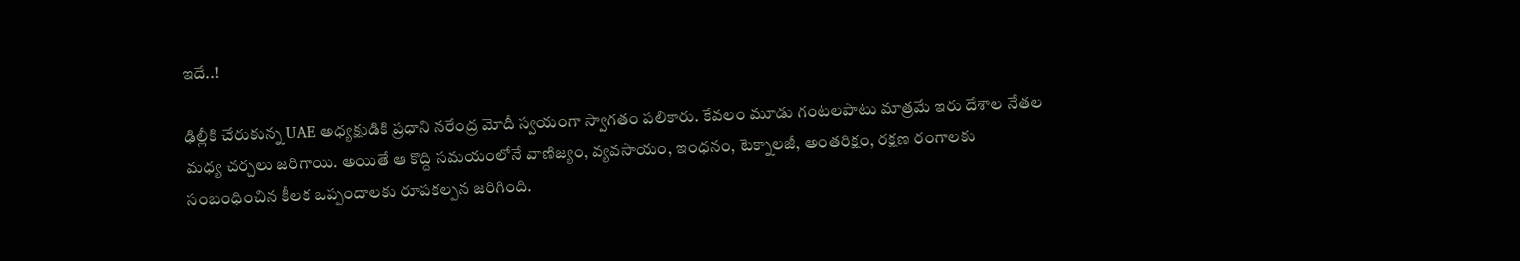ఇదే..!

ఢిల్లీకి చేరుకున్న UAE అధ్యక్షుడికి ప్రధాని నరేంద్ర మోదీ స్వయంగా స్వాగతం పలికారు. కేవలం మూడు గంటలపాటు మాత్రమే ఇరు దేశాల నేతల మధ్య చర్చలు జరిగాయి. అయితే ఆ కొద్ది సమయంలోనే వాణిజ్యం, వ్యవసాయం, ఇంధనం, టెక్నాలజీ, అంతరిక్షం, రక్షణ రంగాలకు సంబంధించిన కీలక ఒప్పందాలకు రూపకల్పన జరిగింది.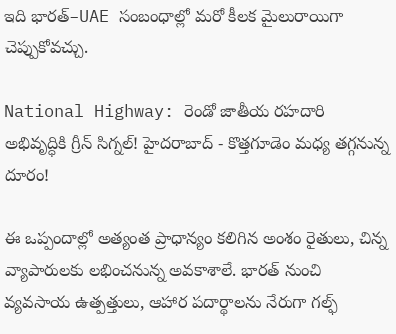ఇది భారత్–UAE సంబంధాల్లో మరో కీలక మైలురాయిగా చెప్పుకోవచ్చు.

National Highway: రెండో జాతీయ రహదారి అభివృద్ధికి గ్రీన్ సిగ్నల్! హైదరాబాద్‌ - కొత్తగూడెం మధ్య తగ్గనున్న దూరం!

ఈ ఒప్పందాల్లో అత్యంత ప్రాధాన్యం కలిగిన అంశం రైతులు, చిన్న వ్యాపారులకు లభించనున్న అవకాశాలే. భారత్ నుంచి వ్యవసాయ ఉత్పత్తులు, ఆహార పదార్థాలను నేరుగా గల్ఫ్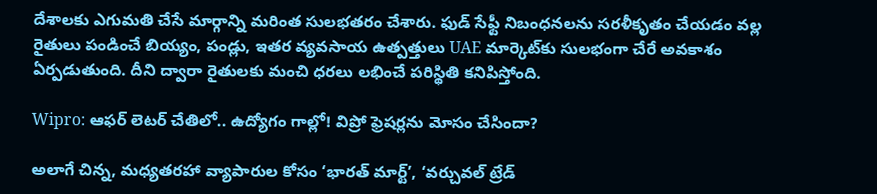దేశాలకు ఎగుమతి చేసే మార్గాన్ని మరింత సులభతరం చేశారు. ఫుడ్ సేఫ్టీ నిబంధనలను సరళీకృతం చేయడం వల్ల రైతులు పండించే బియ్యం, పండ్లు, ఇతర వ్యవసాయ ఉత్పత్తులు UAE మార్కెట్‌కు సులభంగా చేరే అవకాశం ఏర్పడుతుంది. దీని ద్వారా రైతులకు మంచి ధరలు లభించే పరిస్థితి కనిపిస్తోంది.

Wipro: ఆఫర్ లెటర్ చేతిలో.. ఉద్యోగం గాల్లో! విప్రో ఫ్రెషర్లను మోసం చేసిందా?

అలాగే చిన్న, మధ్యతరహా వ్యాపారుల కోసం ‘భారత్ మార్ట్’, ‘వర్చువల్ ట్రేడ్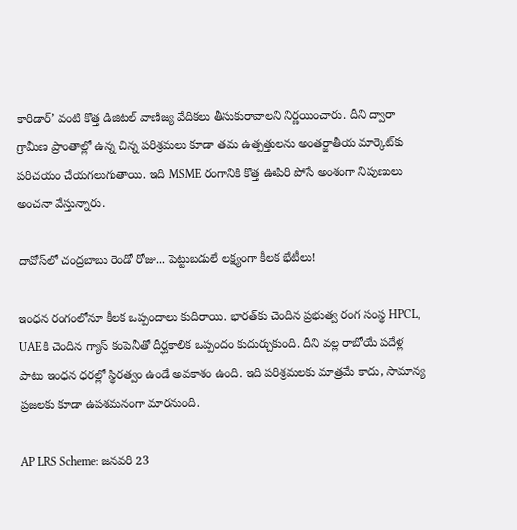కారిడార్’ వంటి కొత్త డిజిటల్ వాణిజ్య వేదికలు తీసుకురావాలని నిర్ణయించారు. దీని ద్వారా గ్రామీణ ప్రాంతాల్లో ఉన్న చిన్న పరిశ్రమలు కూడా తమ ఉత్పత్తులను అంతర్జాతీయ మార్కెట్‌కు పరిచయం చేయగలుగుతాయి. ఇది MSME రంగానికి కొత్త ఊపిరి పోసే అంశంగా నిపుణులు అంచనా వేస్తున్నారు.

దావోస్‌లో చంద్రబాబు రెండో రోజు... పెట్టుబడులే లక్ష్యంగా కీలక భేటీలు!

ఇంధన రంగంలోనూ కీలక ఒప్పందాలు కుదిరాయి. భారత్‌కు చెందిన ప్రభుత్వ రంగ సంస్థ HPCL, UAEకి చెందిన గ్యాస్ కంపెనీతో దీర్ఘకాలిక ఒప్పందం కుదుర్చుకుంది. దీని వల్ల రాబోయే పదేళ్ల పాటు ఇంధన ధరల్లో స్థిరత్వం ఉండే అవకాశం ఉంది. ఇది పరిశ్రమలకు మాత్రమే కాదు, సామాన్య ప్రజలకు కూడా ఉపశమనంగా మారనుంది.

AP LRS Scheme: జనవరి 23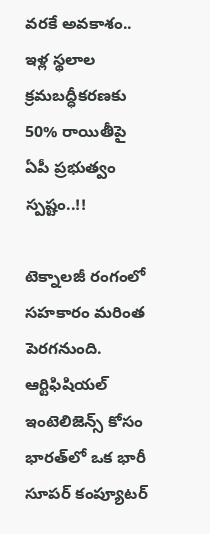వరకే అవకాశం.. ఇళ్ల స్థలాల క్రమబద్ధీకరణకు 50% రాయితీపై ఏపీ ప్రభుత్వం స్పష్టం..!!

టెక్నాలజీ రంగంలో సహకారం మరింత పెరగనుంది. ఆర్టిఫిషియల్ ఇంటెలిజెన్స్ కోసం భారత్‌లో ఒక భారీ సూపర్ కంప్యూటర్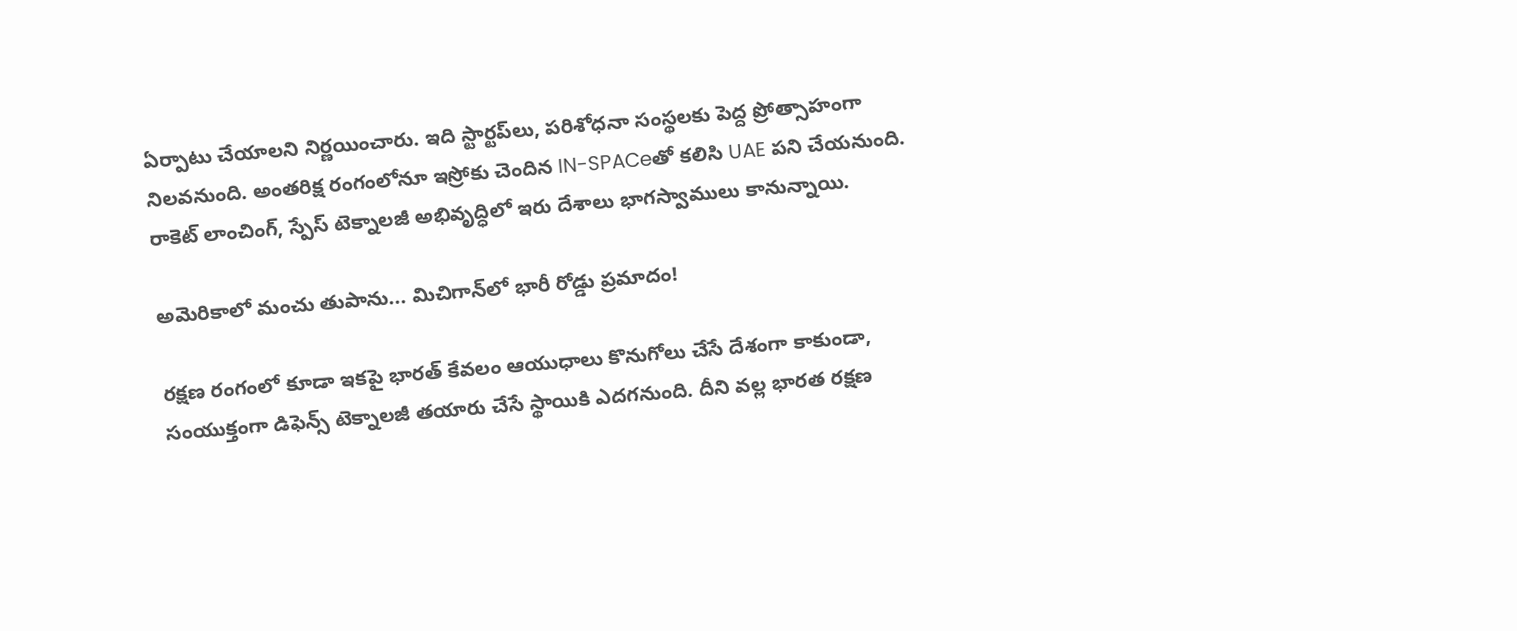ఏర్పాటు చేయాలని నిర్ణయించారు. ఇది స్టార్టప్‌లు, పరిశోధనా సంస్థలకు పెద్ద ప్రోత్సాహంగా నిలవనుంది. అంతరిక్ష రంగంలోనూ ఇస్రోకు చెందిన IN-SPACeతో కలిసి UAE పని చేయనుంది. రాకెట్ లాంచింగ్, స్పేస్ టెక్నాలజీ అభివృద్ధిలో ఇరు దేశాలు భాగస్వాములు కానున్నాయి.

అమెరికాలో మంచు తుపాను... మిచిగాన్‌లో భారీ రోడ్డు ప్రమాదం!

రక్షణ రంగంలో కూడా ఇకపై భారత్ కేవలం ఆయుధాలు కొనుగోలు చేసే దేశంగా కాకుండా, సంయుక్తంగా డిఫెన్స్ టెక్నాలజీ తయారు చేసే స్థాయికి ఎదగనుంది. దీని వల్ల భారత రక్షణ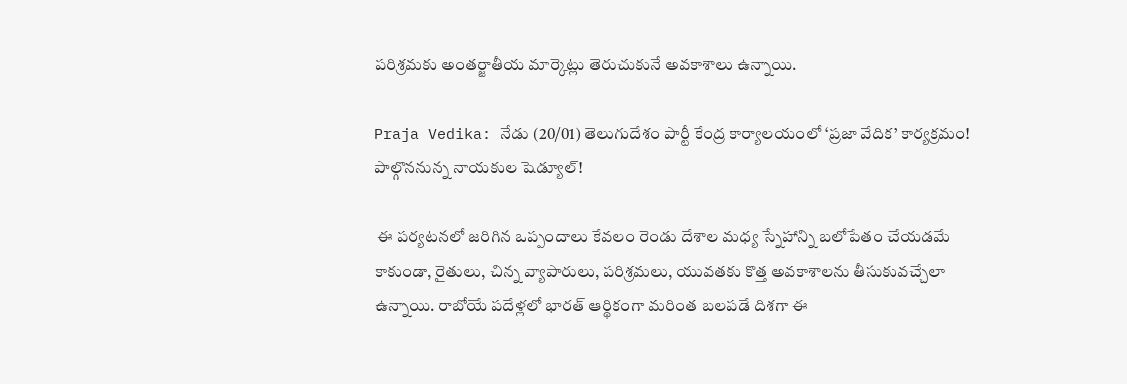పరిశ్రమకు అంతర్జాతీయ మార్కెట్లు తెరుచుకునే అవకాశాలు ఉన్నాయి.

Praja Vedika: నేడు (20/01) తెలుగుదేశం పార్టీ కేంద్ర కార్యాలయంలో ‘ప్రజా వేదిక’ కార్యక్రమం! పాల్గొననున్న నాయకుల షెడ్యూల్!

 ఈ పర్యటనలో జరిగిన ఒప్పందాలు కేవలం రెండు దేశాల మధ్య స్నేహాన్ని బలోపేతం చేయడమే కాకుండా, రైతులు, చిన్న వ్యాపారులు, పరిశ్రమలు, యువతకు కొత్త అవకాశాలను తీసుకువచ్చేలా ఉన్నాయి. రాబోయే పదేళ్లలో భారత్ ఆర్థికంగా మరింత బలపడే దిశగా ఈ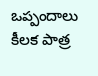ఒప్పందాలు కీలక పాత్ర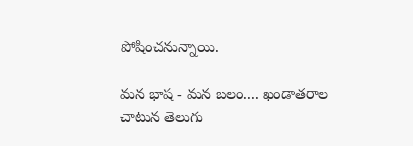పోషించనున్నాయి.

మన భాష - మన బలం.... ఖండాతరాల చాటున తెలుగు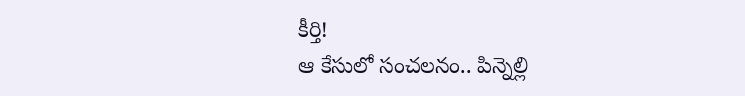కీర్తి!
ఆ కేసులో సంచలనం.. పిన్నెల్లి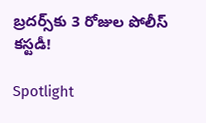బ్రదర్స్‌కు 3 రోజుల పోలీస్ కస్టడీ!

Spotlight